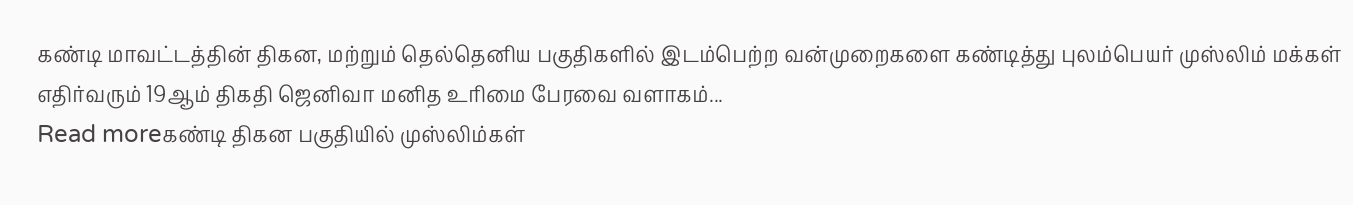கண்டி மாவட்டத்தின் திகன, மற்றும் தெல்தெனிய பகுதிகளில் இடம்பெற்ற வன்முறைகளை கண்டித்து புலம்பெயர் முஸ்லிம் மக்கள் எதிர்வரும் 19ஆம் திகதி ஜெனிவா மனித உரிமை பேரவை வளாகம்...
Read moreகண்டி திகன பகுதியில் முஸ்லிம்கள்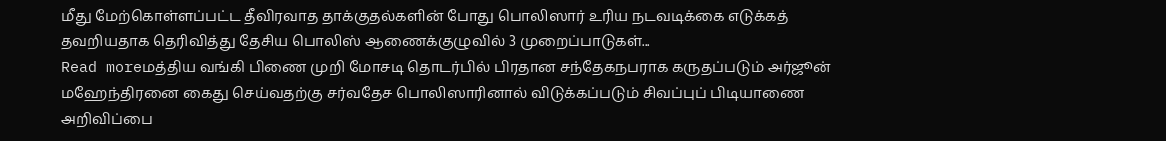மீது மேற்கொள்ளப்பட்ட தீவிரவாத தாக்குதல்களின் போது பொலிஸார் உரிய நடவடிக்கை எடுக்கத் தவறியதாக தெரிவித்து தேசிய பொலிஸ் ஆணைக்குழுவில் 3 முறைப்பாடுகள்...
Read moreமத்திய வங்கி பிணை முறி மோசடி தொடர்பில் பிரதான சந்தேகநபராக கருதப்படும் அர்ஜூன் மஹேந்திரனை கைது செய்வதற்கு சர்வதேச பொலிஸாரினால் விடுக்கப்படும் சிவப்புப் பிடியாணை அறிவிப்பை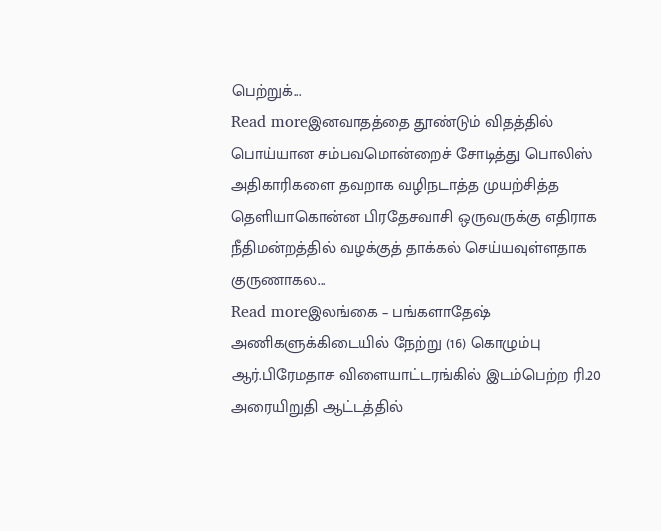பெற்றுக்...
Read moreஇனவாதத்தை தூண்டும் விதத்தில் பொய்யான சம்பவமொன்றைச் சோடித்து பொலிஸ் அதிகாரிகளை தவறாக வழிநடாத்த முயற்சித்த தெளியாகொன்ன பிரதேசவாசி ஒருவருக்கு எதிராக நீதிமன்றத்தில் வழக்குத் தாக்கல் செய்யவுள்ளதாக குருணாகல...
Read moreஇலங்கை – பங்களாதேஷ் அணிகளுக்கிடையில் நேற்று (16) கொழும்பு ஆர்.பிரேமதாச விளையாட்டரங்கில் இடம்பெற்ற ரி.20 அரையிறுதி ஆட்டத்தில்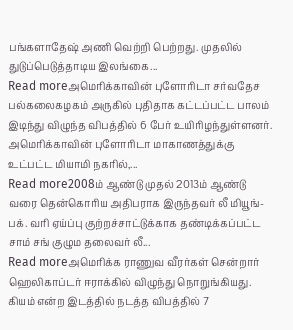பங்களாதேஷ் அணி வெற்றி பெற்றது. முதலில் துடுப்பெடுத்தாடிய இலங்கை...
Read moreஅமெரிக்காவின் புளோரிடா சர்வதேச பல்கலைகழகம் அருகில் புதிதாக கட்டப்பட்ட பாலம் இடிந்து விழுந்த விபத்தில் 6 பேர் உயிரிழந்துள்ளனர். அமெரிக்காவின் புளோரிடா மாகாணத்துக்கு உட்பட்ட மியாமி நகரில்,...
Read more2008ம் ஆண்டு முதல் 2013ம் ஆண்டு வரை தென்கொரிய அதிபராக இருந்தவர் லீ மியூங்-பக். வரி ஏய்ப்பு குற்றச்சாட்டுக்காக தண்டிக்கப்பட்ட சாம் சங் குழும தலைவர் லீ...
Read moreஅமெரிக்க ராணுவ வீரர்கள் சென்றார் ஹெலிகாப்டர் ஈராக்கில் விழுந்து நொறுங்கியது. கியம் என்ற இடத்தில் நடத்த விபத்தில் 7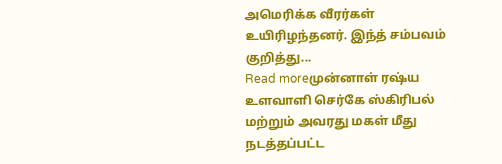அமெரிக்க வீரர்கள் உயிரிழந்தனர். இந்த் சம்பவம் குறித்து...
Read moreமுன்னாள் ரஷ்ய உளவாளி செர்கே ஸ்கிரிபல் மற்றும் அவரது மகள் மீது நடத்தப்பட்ட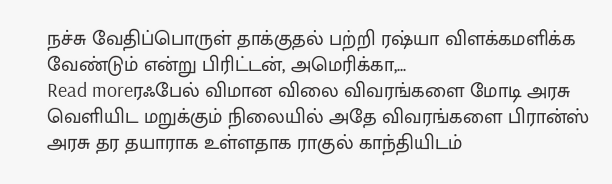நச்சு வேதிப்பொருள் தாக்குதல் பற்றி ரஷ்யா விளக்கமளிக்க வேண்டும் என்று பிரிட்டன், அமெரிக்கா,...
Read moreரஃபேல் விமான விலை விவரங்களை மோடி அரசு வெளியிட மறுக்கும் நிலையில் அதே விவரங்களை பிரான்ஸ் அரசு தர தயாராக உள்ளதாக ராகுல் காந்தியிடம்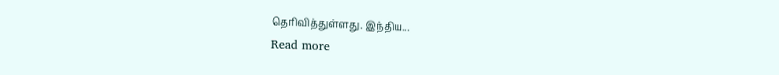தெரிவித்துள்ளது. இந்திய...
Read more